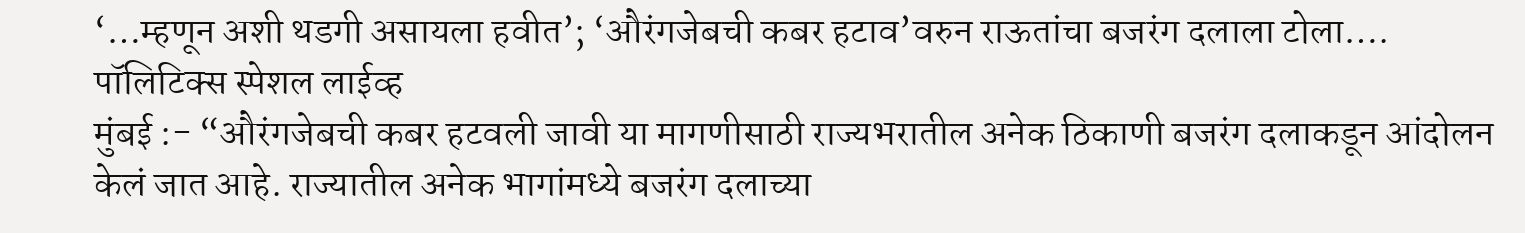‘…म्हणून अशी थडगी असायला हवीत’; ‘औरंगजेबची कबर हटाव’वरुन राऊतांचा बजरंग दलाला टोला….
पॉलिटिक्स स्पेशल लाईव्ह
मुंबई :- “औरंगजेबची कबर हटवली जावी या मागणीसाठी राज्यभरातील अनेक ठिकाणी बजरंग दलाकडून आंदोलन केलं जात आहे. राज्यातील अनेक भागांमध्ये बजरंग दलाच्या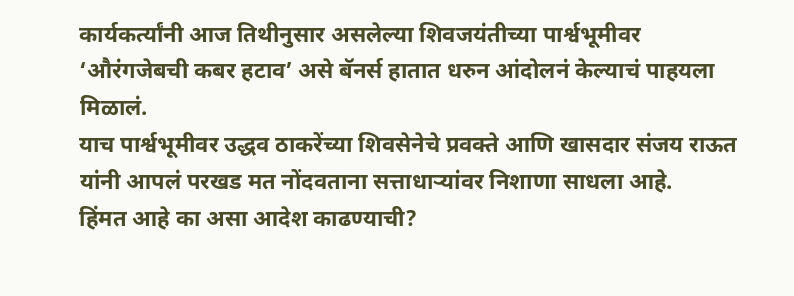कार्यकर्त्यांनी आज तिथीनुसार असलेल्या शिवजयंतीच्या पार्श्वभूमीवर ‘औरंगजेबची कबर हटाव’ असे बॅनर्स हातात धरुन आंदोलनं केल्याचं पाहयला मिळालं.
याच पार्श्वभूमीवर उद्धव ठाकरेंच्या शिवसेनेचे प्रवक्ते आणि खासदार संजय राऊत यांनी आपलं परखड मत नोंदवताना सत्ताधाऱ्यांवर निशाणा साधला आहे.
हिंमत आहे का असा आदेश काढण्याची?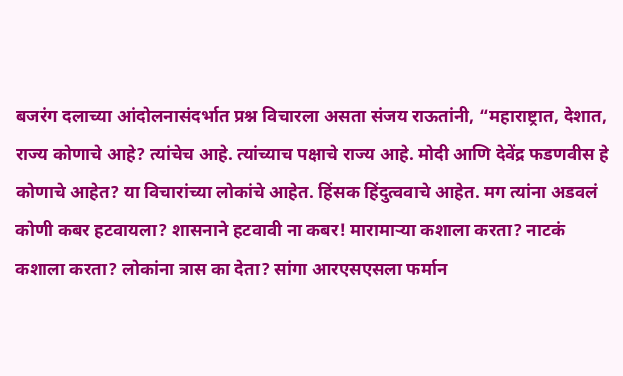बजरंग दलाच्या आंदोलनासंदर्भात प्रश्न विचारला असता संजय राऊतांनी, “महाराष्ट्रात, देशात, राज्य कोणाचे आहे? त्यांचेच आहे. त्यांच्याच पक्षाचे राज्य आहे. मोदी आणि देवेंद्र फडणवीस हे कोणाचे आहेत? या विचारांच्या लोकांचे आहेत. हिंसक हिंदुत्ववाचे आहेत. मग त्यांना अडवलं कोणी कबर हटवायला? शासनाने हटवावी ना कबर! मारामाऱ्या कशाला करता? नाटकं कशाला करता? लोकांना त्रास का देता? सांगा आरएसएसला फर्मान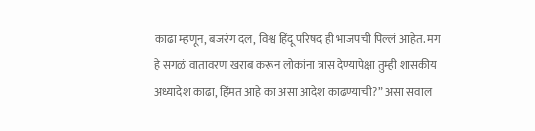काढा म्हणून, बजरंग दल, विश्व हिंदू परिषद ही भाजपची पिल्लं आहेत. मग हे सगळं वातावरण खराब करून लोकांना त्रास देण्यापेक्षा तुम्ही शासकीय अध्यादेश काढा, हिंमत आहे का असा आदेश काढण्याची?” असा सवाल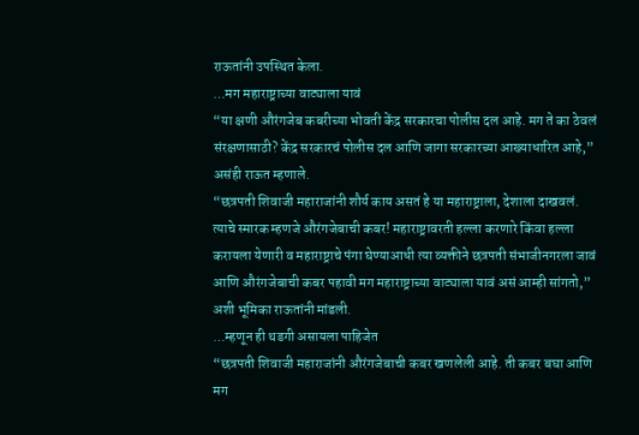राऊतांनी उपस्थित केला.
…मग महाराष्ट्राच्या वाट्याला यावं
“या क्षणी औरंगजेब कबरीच्या भोवती केंद्र सरकारचा पोलीस दल आहे. मग ते का ठेवलं संरक्षणासाठी? केंद्र सरकारचं पोलीस दल आणि जागा सरकारच्या आख्याधारित आहे,” असंही राऊत म्हणाले.
“छत्रपती शिवाजी महाराजांनी शौर्य काय असतं हे या महाराष्ट्राला, देशाला दाखवलं. त्याचे स्मारक म्हणजे औरंगजेबाची कबर! महाराष्ट्रावरती हल्ला करणारे किंवा हल्ला करायला येणारी व महाराष्ट्राचे पंगा घेण्याआधी त्या व्यक्तीने छत्रपती संभाजीनगरला जावं आणि औरंगजेबाची कबर पहावी मग महाराष्ट्राच्या वाट्याला यावं असं आम्ही सांगतो,” अशी भूमिका राऊतांनी मांडली.
…म्हणून ही थडगी असायला पाहिजेत
“छत्रपती शिवाजी महाराजांनी औरंगजेबाची कबर खणलेली आहे. ती कबर बघा आणि मग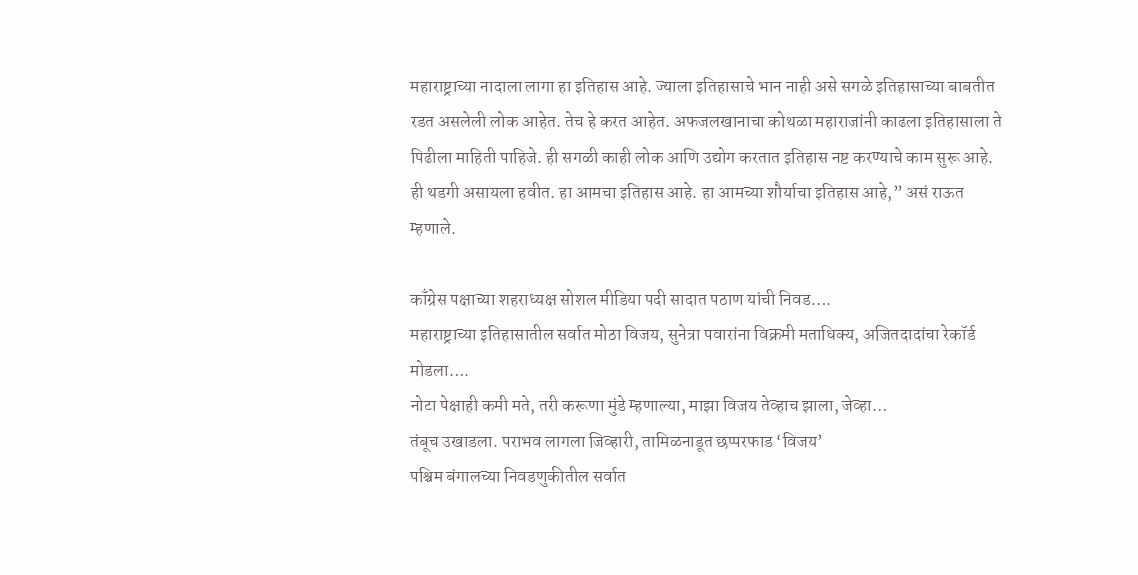महाराष्ट्राच्या नादाला लागा हा इतिहास आहे. ज्याला इतिहासाचे भान नाही असे सगळे इतिहासाच्या बाबतीत रडत असलेली लोक आहेत. तेच हे करत आहेत. अफजलखानाचा कोथळा महाराजांनी काढला इतिहासाला ते पिढीला माहिती पाहिजे. ही सगळी काही लोक आणि उद्योग करतात इतिहास नष्ट करण्याचे काम सुरू आहे. ही थडगी असायला हवीत. हा आमचा इतिहास आहे. हा आमच्या शौर्याचा इतिहास आहे,” असं राऊत म्हणाले.

काँग्रेस पक्षाच्या शहराध्यक्ष सोशल मीडिया पदी सादात पठाण यांची निवड….
महाराष्ट्राच्या इतिहासातील सर्वात मोठा विजय, सुनेत्रा पवारांना विक्रमी मताधिक्य, अजितदादांचा रेकॉर्ड मोडला….
नोटा पेक्षाही कमी मते, तरी करूणा मुंडे म्हणाल्या, माझा विजय तेव्हाच झाला, जेव्हा…
तंबूच उखाडला. पराभव लागला जिव्हारी, तामिळनाडूत छप्परफाड ‘विजय’
पश्चिम बंगालच्या निवडणुकीतील सर्वात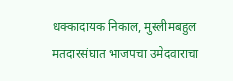धक्कादायक निकाल, मुस्लीमबहुल मतदारसंघात भाजपचा उमेदवाराचा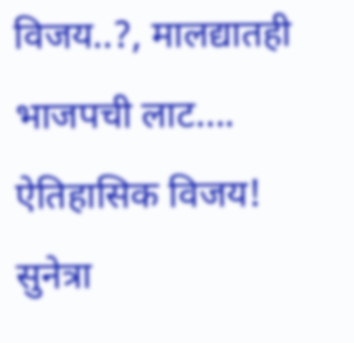विजय..?, मालद्यातही भाजपची लाट….
ऐतिहासिक विजय! सुनेत्रा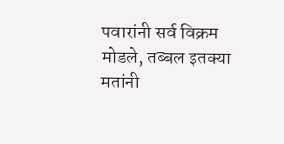पवारांनी सर्व विक्रम मोडले, तब्बल इतक्या मतांनी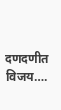दणदणीत विजय….